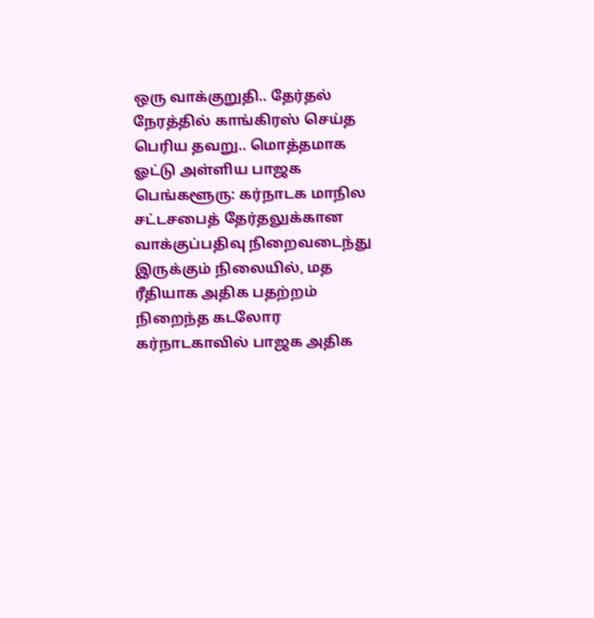ஒரு வாக்குறுதி.. தேர்தல் நேரத்தில் காங்கிரஸ் செய்த பெரிய தவறு.. மொத்தமாக ஓட்டு அள்ளிய பாஜக
பெங்களூரு: கர்நாடக மாநில சட்டசபைத் தேர்தலுக்கான வாக்குப்பதிவு நிறைவடைந்து இருக்கும் நிலையில், மத ரீதியாக அதிக பதற்றம் நிறைந்த கடலோர கர்நாடகாவில் பாஜக அதிக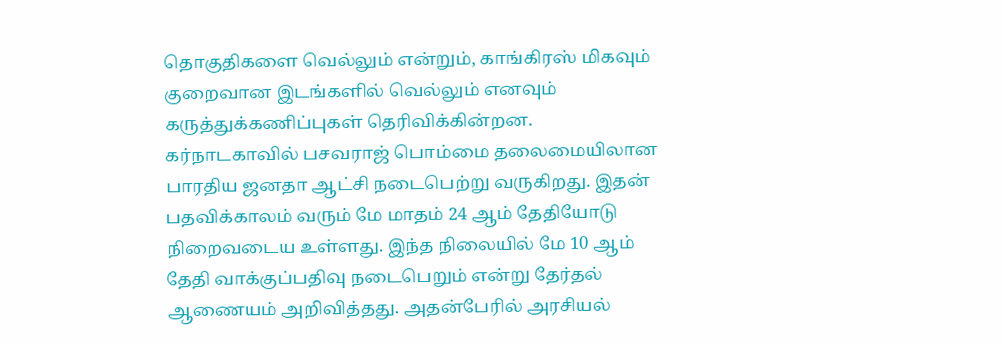தொகுதிகளை வெல்லும் என்றும், காங்கிரஸ் மிகவும் குறைவான இடங்களில் வெல்லும் எனவும் கருத்துக்கணிப்புகள் தெரிவிக்கின்றன.
கர்நாடகாவில் பசவராஜ் பொம்மை தலைமையிலான பாரதிய ஜனதா ஆட்சி நடைபெற்று வருகிறது. இதன் பதவிக்காலம் வரும் மே மாதம் 24 ஆம் தேதியோடு நிறைவடைய உள்ளது. இந்த நிலையில் மே 10 ஆம் தேதி வாக்குப்பதிவு நடைபெறும் என்று தேர்தல் ஆணையம் அறிவித்தது. அதன்பேரில் அரசியல்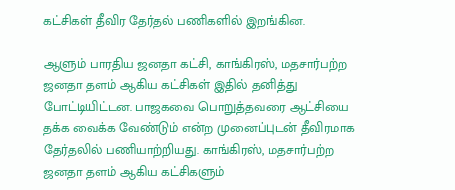கட்சிகள் தீவிர தேர்தல் பணிகளில் இறங்கின.

ஆளும் பாரதிய ஜனதா கட்சி, காங்கிரஸ், மதசார்பற்ற ஜனதா தளம் ஆகிய கட்சிகள் இதில் தனித்து போட்டியிட்டன. பாஜகவை பொறுத்தவரை ஆட்சியை தக்க வைக்க வேண்டும் என்ற முனைப்புடன் தீவிரமாக தேர்தலில் பணியாற்றியது. காங்கிரஸ், மதசார்பற்ற ஜனதா தளம் ஆகிய கட்சிகளும்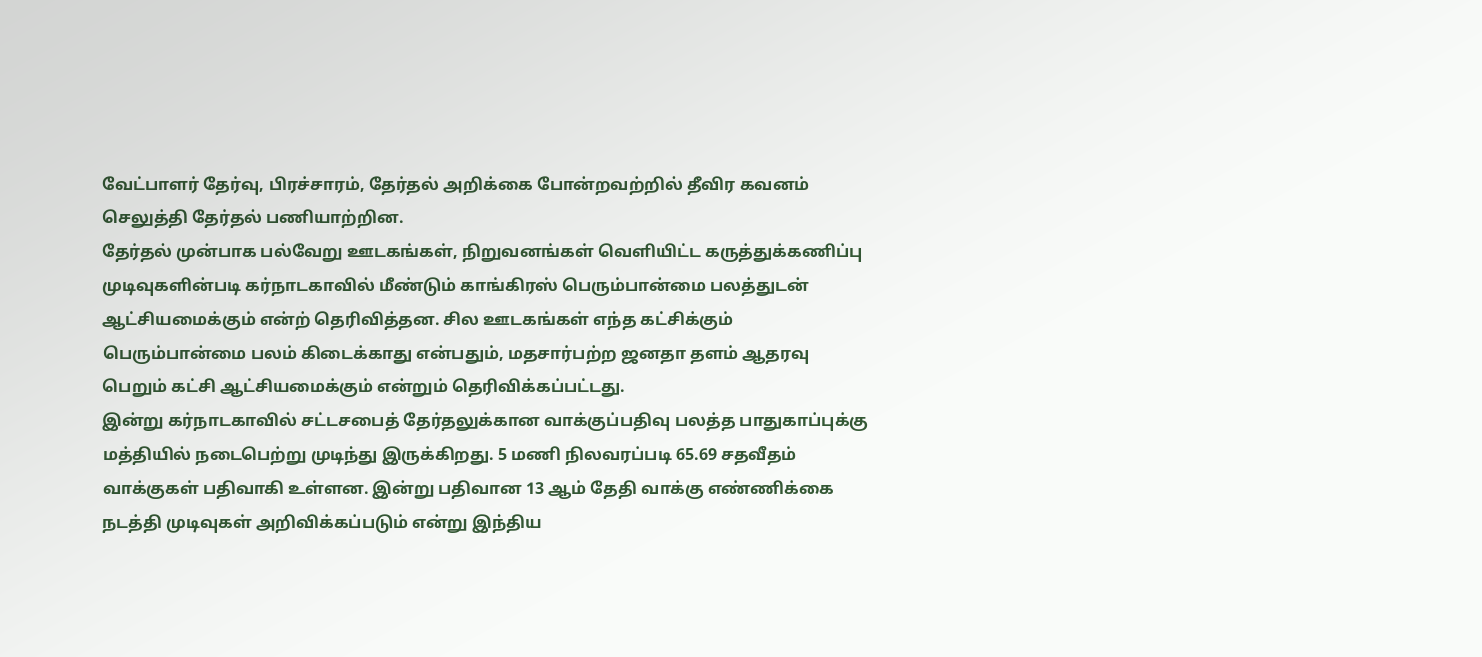வேட்பாளர் தேர்வு, பிரச்சாரம், தேர்தல் அறிக்கை போன்றவற்றில் தீவிர கவனம் செலுத்தி தேர்தல் பணியாற்றின.
தேர்தல் முன்பாக பல்வேறு ஊடகங்கள், நிறுவனங்கள் வெளியிட்ட கருத்துக்கணிப்பு முடிவுகளின்படி கர்நாடகாவில் மீண்டும் காங்கிரஸ் பெரும்பான்மை பலத்துடன் ஆட்சியமைக்கும் என்ற் தெரிவித்தன. சில ஊடகங்கள் எந்த கட்சிக்கும் பெரும்பான்மை பலம் கிடைக்காது என்பதும், மதசார்பற்ற ஜனதா தளம் ஆதரவு பெறும் கட்சி ஆட்சியமைக்கும் என்றும் தெரிவிக்கப்பட்டது.
இன்று கர்நாடகாவில் சட்டசபைத் தேர்தலுக்கான வாக்குப்பதிவு பலத்த பாதுகாப்புக்கு மத்தியில் நடைபெற்று முடிந்து இருக்கிறது. 5 மணி நிலவரப்படி 65.69 சதவீதம் வாக்குகள் பதிவாகி உள்ளன. இன்று பதிவான 13 ஆம் தேதி வாக்கு எண்ணிக்கை நடத்தி முடிவுகள் அறிவிக்கப்படும் என்று இந்திய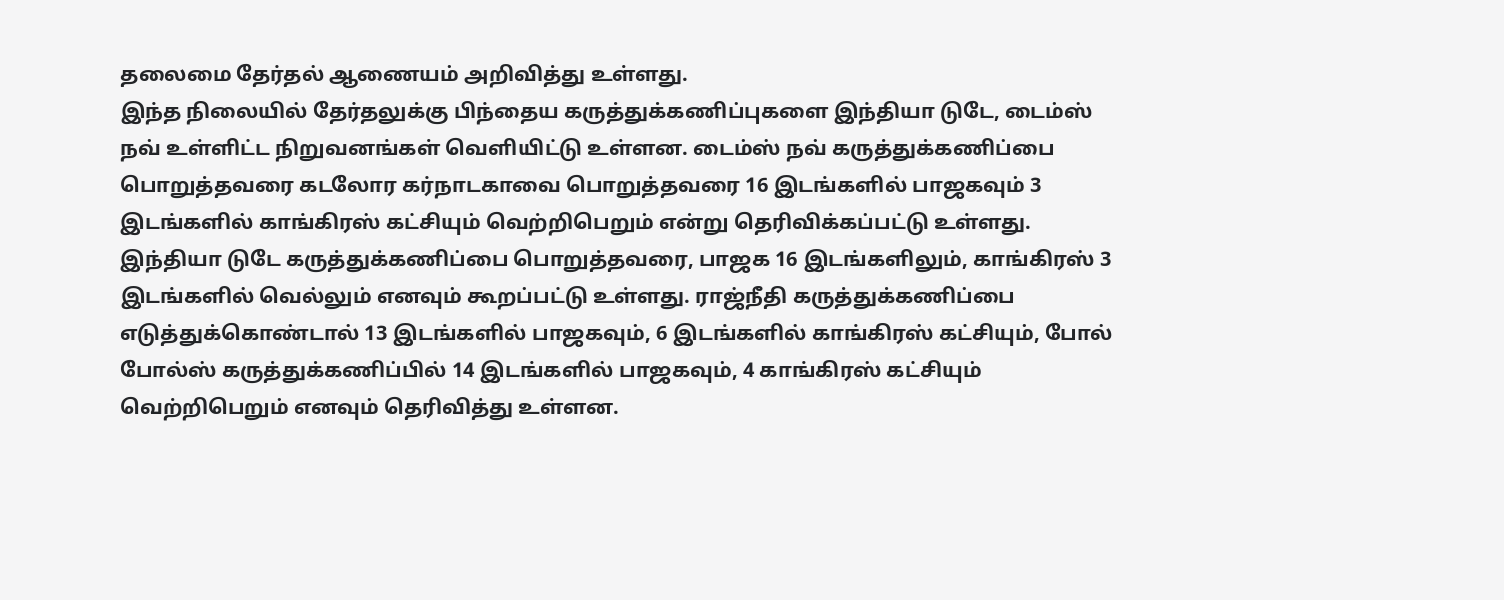தலைமை தேர்தல் ஆணையம் அறிவித்து உள்ளது.
இந்த நிலையில் தேர்தலுக்கு பிந்தைய கருத்துக்கணிப்புகளை இந்தியா டுடே, டைம்ஸ் நவ் உள்ளிட்ட நிறுவனங்கள் வெளியிட்டு உள்ளன. டைம்ஸ் நவ் கருத்துக்கணிப்பை பொறுத்தவரை கடலோர கர்நாடகாவை பொறுத்தவரை 16 இடங்களில் பாஜகவும் 3 இடங்களில் காங்கிரஸ் கட்சியும் வெற்றிபெறும் என்று தெரிவிக்கப்பட்டு உள்ளது.
இந்தியா டுடே கருத்துக்கணிப்பை பொறுத்தவரை, பாஜக 16 இடங்களிலும், காங்கிரஸ் 3 இடங்களில் வெல்லும் எனவும் கூறப்பட்டு உள்ளது. ராஜ்நீதி கருத்துக்கணிப்பை எடுத்துக்கொண்டால் 13 இடங்களில் பாஜகவும், 6 இடங்களில் காங்கிரஸ் கட்சியும், போல் போல்ஸ் கருத்துக்கணிப்பில் 14 இடங்களில் பாஜகவும், 4 காங்கிரஸ் கட்சியும் வெற்றிபெறும் எனவும் தெரிவித்து உள்ளன.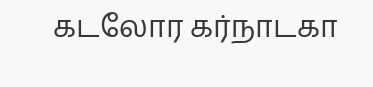கடலோர கர்நாடகா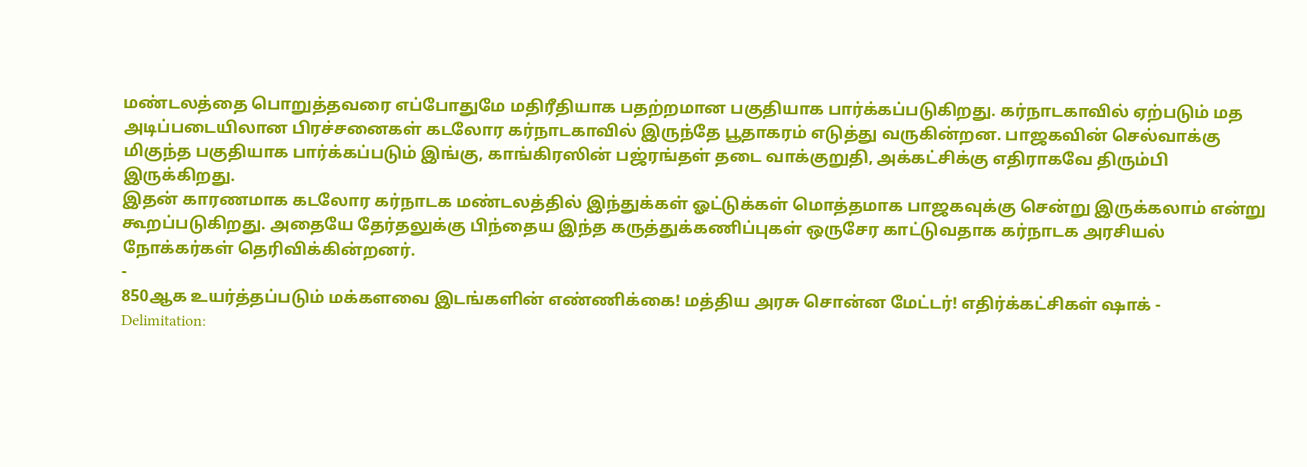மண்டலத்தை பொறுத்தவரை எப்போதுமே மதிரீதியாக பதற்றமான பகுதியாக பார்க்கப்படுகிறது. கர்நாடகாவில் ஏற்படும் மத அடிப்படையிலான பிரச்சனைகள் கடலோர கர்நாடகாவில் இருந்தே பூதாகரம் எடுத்து வருகின்றன. பாஜகவின் செல்வாக்கு மிகுந்த பகுதியாக பார்க்கப்படும் இங்கு, காங்கிரஸின் பஜ்ரங்தள் தடை வாக்குறுதி, அக்கட்சிக்கு எதிராகவே திரும்பி இருக்கிறது.
இதன் காரணமாக கடலோர கர்நாடக மண்டலத்தில் இந்துக்கள் ஓட்டுக்கள் மொத்தமாக பாஜகவுக்கு சென்று இருக்கலாம் என்று கூறப்படுகிறது. அதையே தேர்தலுக்கு பிந்தைய இந்த கருத்துக்கணிப்புகள் ஒருசேர காட்டுவதாக கர்நாடக அரசியல் நோக்கர்கள் தெரிவிக்கின்றனர்.
-
850ஆக உயர்த்தப்படும் மக்களவை இடங்களின் எண்ணிக்கை! மத்திய அரசு சொன்ன மேட்டர்! எதிர்க்கட்சிகள் ஷாக் -
Delimitation: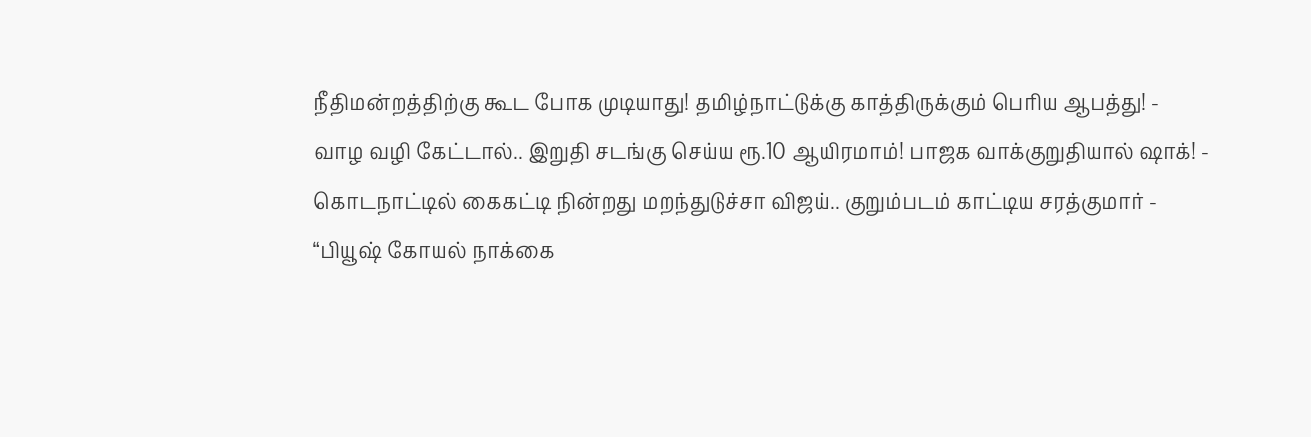நீதிமன்றத்திற்கு கூட போக முடியாது! தமிழ்நாட்டுக்கு காத்திருக்கும் பெரிய ஆபத்து! -
வாழ வழி கேட்டால்.. இறுதி சடங்கு செய்ய ரூ.10 ஆயிரமாம்! பாஜக வாக்குறுதியால் ஷாக்! -
கொடநாட்டில் கைகட்டி நின்றது மறந்துடுச்சா விஜய்.. குறும்படம் காட்டிய சரத்குமார் -
“பியூஷ் கோயல் நாக்கை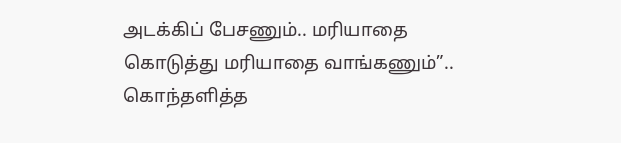அடக்கிப் பேசணும்.. மரியாதை கொடுத்து மரியாதை வாங்கணும்”.. கொந்தளித்த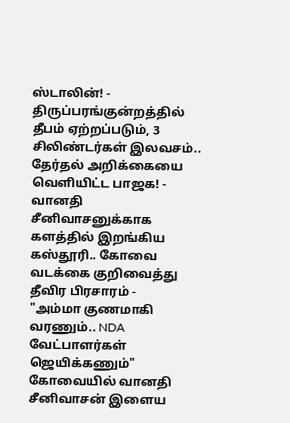ஸ்டாலின்! -
திருப்பரங்குன்றத்தில் தீபம் ஏற்றப்படும், 3 சிலிண்டர்கள் இலவசம்.. தேர்தல் அறிக்கையை வெளியிட்ட பாஜக! -
வானதி சீனிவாசனுக்காக களத்தில் இறங்கிய கஸ்தூரி.. கோவை வடக்கை குறிவைத்து தீவிர பிரசாரம் -
"அம்மா குணமாகி வரணும்.. NDA வேட்பாளர்கள் ஜெயிக்கணும்" கோவையில் வானதி சீனிவாசன் இளைய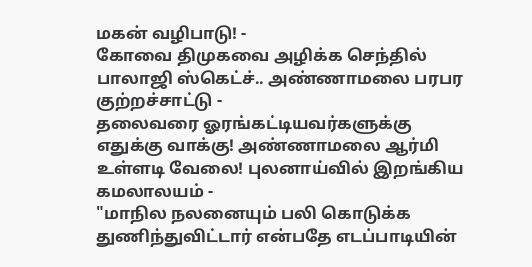மகன் வழிபாடு! -
கோவை திமுகவை அழிக்க செந்தில் பாலாஜி ஸ்கெட்ச்.. அண்ணாமலை பரபர குற்றச்சாட்டு -
தலைவரை ஓரங்கட்டியவர்களுக்கு எதுக்கு வாக்கு! அண்ணாமலை ஆர்மி உள்ளடி வேலை! புலனாய்வில் இறங்கிய கமலாலயம் -
"மாநில நலனையும் பலி கொடுக்க துணிந்துவிட்டார் என்பதே எடப்பாடியின்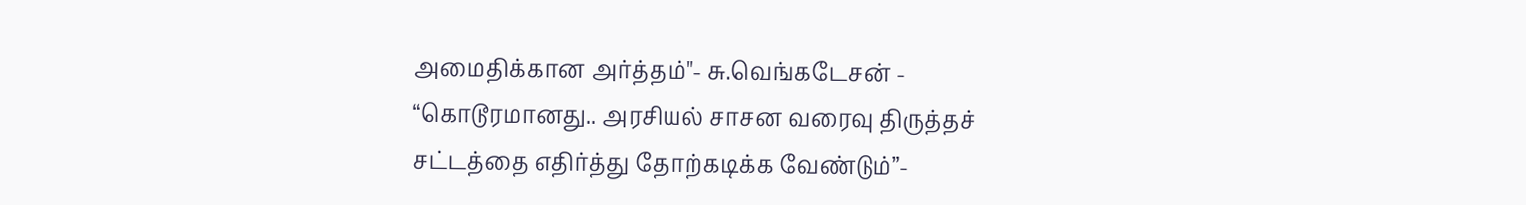அமைதிக்கான அர்த்தம்"- சு.வெங்கடேசன் -
“கொடூரமானது.. அரசியல் சாசன வரைவு திருத்தச் சட்டத்தை எதிர்த்து தோற்கடிக்க வேண்டும்”-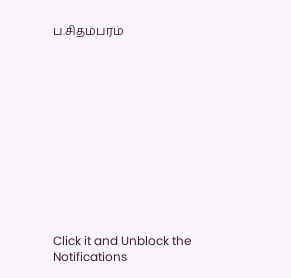ப.சிதம்பரம்












Click it and Unblock the Notifications